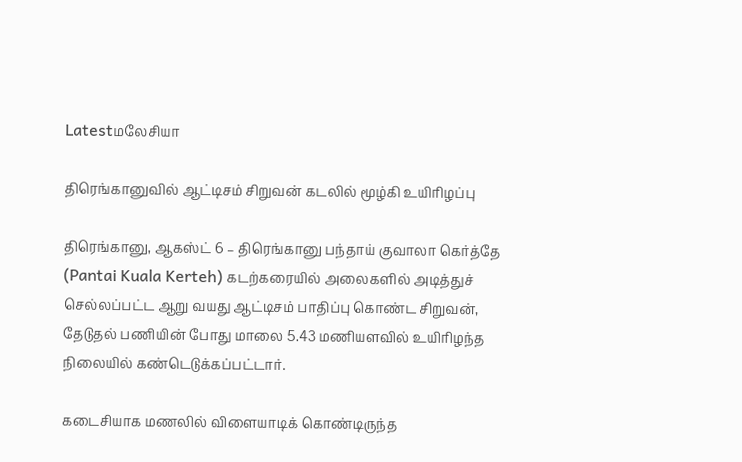Latestமலேசியா

திரெங்கானுவில் ஆட்டிசம் சிறுவன் கடலில் மூழ்கி உயிரிழப்பு

திரெங்கானு, ஆகஸ்ட் 6 – திரெங்கானு பந்தாய் குவாலா கெர்த்தே (Pantai Kuala Kerteh) கடற்கரையில் அலைகளில் அடித்துச் செல்லப்பட்ட ஆறு வயது ஆட்டிசம் பாதிப்பு கொண்ட சிறுவன், தேடுதல் பணியின் போது மாலை 5.43 மணியளவில் உயிரிழந்த நிலையில் கண்டெடுக்கப்பட்டார்.

கடைசியாக மணலில் விளையாடிக் கொண்டிருந்த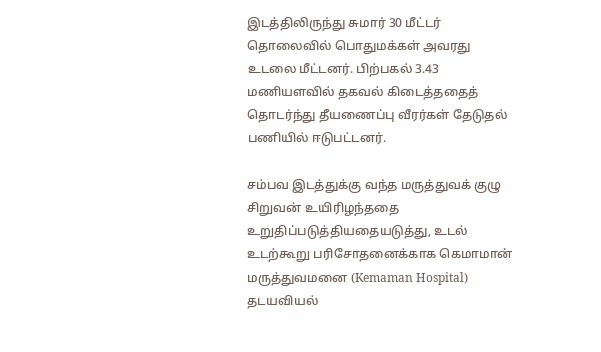இடத்திலிருந்து சுமார் 30 மீட்டர் தொலைவில் பொதுமக்கள் அவரது உடலை மீட்டனர். பிற்பகல் 3.43 மணியளவில் தகவல் கிடைத்ததைத் தொடர்ந்து தீயணைப்பு வீரர்கள் தேடுதல் பணியில் ஈடுபட்டனர்.

சம்பவ இடத்துக்கு வந்த மருத்துவக் குழு சிறுவன் உயிரிழந்ததை உறுதிப்படுத்தியதையடுத்து, உடல் உடற்கூறு பரிசோதனைக்காக கெமாமான் மருத்துவமனை (Kemaman Hospital) தடயவியல்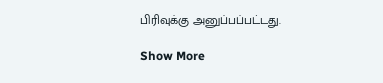பிரிவுக்கு அனுப்பப்பட்டது.

Show More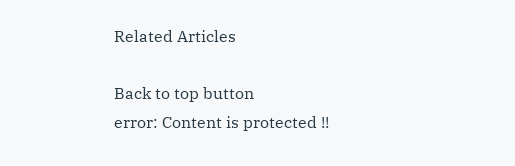Related Articles

Back to top button
error: Content is protected !!